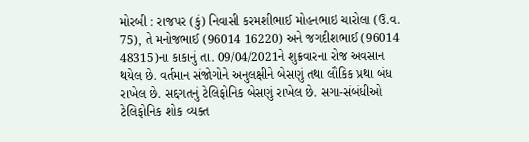મોરબી : રાજપર (કું) નિવાસી કરમશીભાઈ મોહનભાઇ ચારોલા (ઉ.વ. 75), તે મનોજભાઈ (96014 16220) અને જગદીશભાઈ (96014 48315)ના કાકાનું તા. 09/04/2021ને શુક્રવારના રોજ અવસાન થયેલ છે. વર્તમાન સંજોગોને અનુલક્ષીને બેસણું તથા લૌકિક પ્રથા બંધ રાખેલ છે. સદ્દગતનું ટેલિફોનિક બેસણું રાખેલ છે. સગા-સંબંધીઓ ટેલિફોનિક શોક વ્યક્ત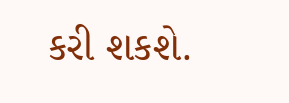કરી શકશે.